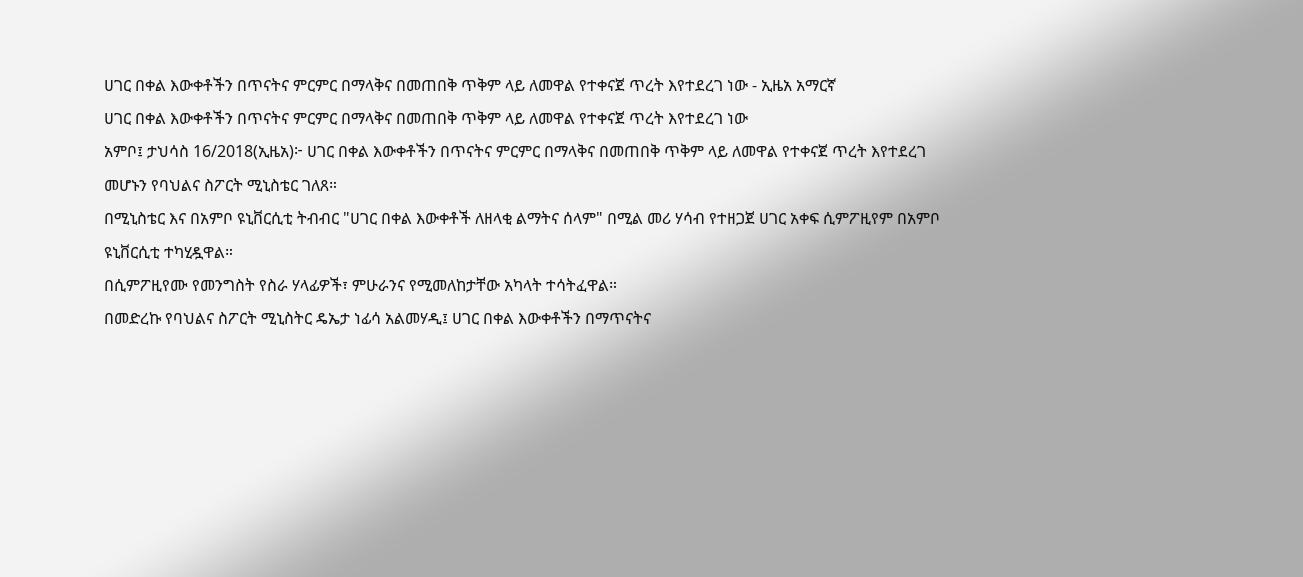ሀገር በቀል እውቀቶችን በጥናትና ምርምር በማላቅና በመጠበቅ ጥቅም ላይ ለመዋል የተቀናጀ ጥረት እየተደረገ ነው - ኢዜአ አማርኛ
ሀገር በቀል እውቀቶችን በጥናትና ምርምር በማላቅና በመጠበቅ ጥቅም ላይ ለመዋል የተቀናጀ ጥረት እየተደረገ ነው
አምቦ፤ ታህሳስ 16/2018(ኢዜአ)፦ ሀገር በቀል እውቀቶችን በጥናትና ምርምር በማላቅና በመጠበቅ ጥቅም ላይ ለመዋል የተቀናጀ ጥረት እየተደረገ መሆኑን የባህልና ስፖርት ሚኒስቴር ገለጸ።
በሚኒስቴር እና በአምቦ ዩኒቨርሲቲ ትብብር "ሀገር በቀል እውቀቶች ለዘላቂ ልማትና ሰላም" በሚል መሪ ሃሳብ የተዘጋጀ ሀገር አቀፍ ሲምፖዚየም በአምቦ ዩኒቨርሲቲ ተካሂዷዋል።
በሲምፖዚየሙ የመንግስት የስራ ሃላፊዎች፣ ምሁራንና የሚመለከታቸው አካላት ተሳትፈዋል።
በመድረኩ የባህልና ስፖርት ሚኒስትር ዴኤታ ነፊሳ አልመሃዲ፤ ሀገር በቀል እውቀቶችን በማጥናትና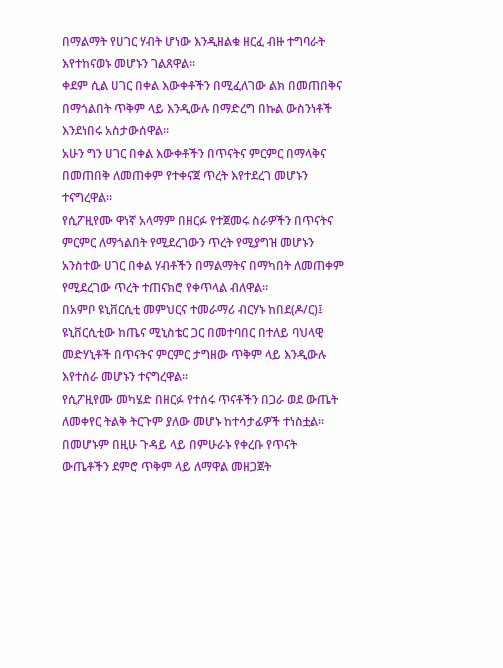በማልማት የሀገር ሃብት ሆነው እንዲዘልቁ ዘርፈ ብዙ ተግባራት እየተከናወኑ መሆኑን ገልጸዋል።
ቀደም ሲል ሀገር በቀል እውቀቶችን በሚፈለገው ልክ በመጠበቅና በማጎልበት ጥቅም ላይ እንዲውሉ በማድረግ በኩል ውስንነቶች እንደነበሩ አስታውሰዋል።
አሁን ግን ሀገር በቀል እውቀቶችን በጥናትና ምርምር በማላቅና በመጠበቅ ለመጠቀም የተቀናጀ ጥረት እየተደረገ መሆኑን ተናግረዋል።
የሲፖዚየሙ ዋነኛ አላማም በዘርፉ የተጀመሩ ስራዎችን በጥናትና ምርምር ለማጎልበት የሚደረገውን ጥረት የሚያግዝ መሆኑን አንስተው ሀገር በቀል ሃብቶችን በማልማትና በማካበት ለመጠቀም የሚደረገው ጥረት ተጠናክሮ የቀጥላል ብለዋል።
በአምቦ ዩኒቨርሲቲ መምህርና ተመራማሪ ብርሃኑ ከበደ(ዶ/ር)፤ ዩኒቨርሲቲው ከጤና ሚኒስቴር ጋር በመተባበር በተለይ ባህላዊ መድሃኒቶች በጥናትና ምርምር ታግዘው ጥቅም ላይ እንዲውሉ እየተሰራ መሆኑን ተናግረዋል።
የሲፖዚየሙ መካሄድ በዘርፉ የተሰሩ ጥናቶችን በጋራ ወደ ውጤት ለመቀየር ትልቅ ትርጉም ያለው መሆኑ ከተሳታፊዎች ተነስቷል።
በመሆኑም በዚሁ ጉዳይ ላይ በምሁራኑ የቀረቡ የጥናት ውጤቶችን ደምሮ ጥቅም ላይ ለማዋል መዘጋጀት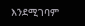እንደሚገባም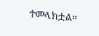ተመላክቷል።